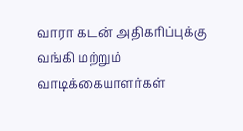வாரா கடன் அதிகரிப்புக்கு வங்கி மற்றும் வாடிக்கையாளர்கள்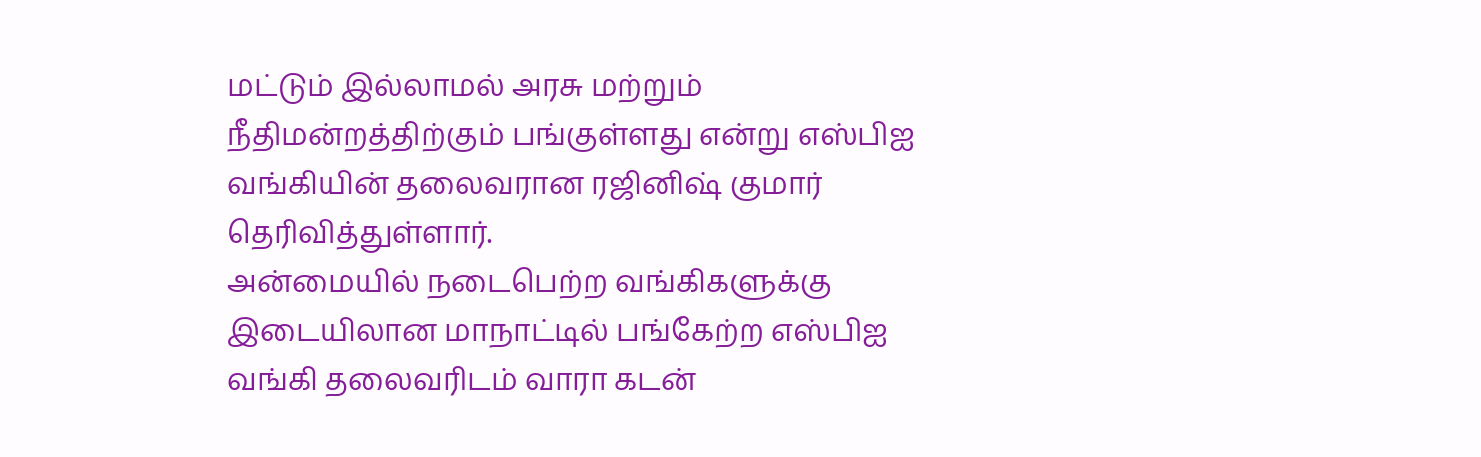மட்டும் இல்லாமல் அரசு மற்றும் நீதிமன்றத்திற்கும் பங்குள்ளது என்று எஸ்பிஐ வங்கியின் தலைவரான ரஜினிஷ் குமார் தெரிவித்துள்ளார்.
அன்மையில் நடைபெற்ற வங்கிகளுக்கு இடையிலான மாநாட்டில் பங்கேற்ற எஸ்பிஐ வங்கி தலைவரிடம் வாரா கடன்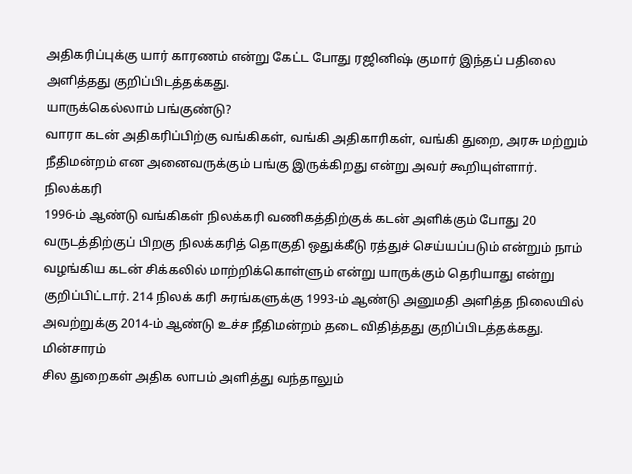அதிகரிப்புக்கு யார் காரணம் என்று கேட்ட போது ரஜினிஷ் குமார் இந்தப் பதிலை அளித்தது குறிப்பிடத்தக்கது.
யாருக்கெல்லாம் பங்குண்டு?
வாரா கடன் அதிகரிப்பிற்கு வங்கிகள், வங்கி அதிகாரிகள், வங்கி துறை, அரசு மற்றும் நீதிமன்றம் என அனைவருக்கும் பங்கு இருக்கிறது என்று அவர் கூறியுள்ளார்.
நிலக்கரி
1996-ம் ஆண்டு வங்கிகள் நிலக்கரி வணிகத்திற்குக் கடன் அளிக்கும் போது 20 வருடத்திற்குப் பிறகு நிலக்கரித் தொகுதி ஒதுக்கீடு ரத்துச் செய்யப்படும் என்றும் நாம் வழங்கிய கடன் சிக்கலில் மாற்றிக்கொள்ளும் என்று யாருக்கும் தெரியாது என்று குறிப்பிட்டார். 214 நிலக் கரி சுரங்களுக்கு 1993-ம் ஆண்டு அனுமதி அளித்த நிலையில் அவற்றுக்கு 2014-ம் ஆண்டு உச்ச நீதிமன்றம் தடை விதித்தது குறிப்பிடத்தக்கது.
மின்சாரம்
சில துறைகள் அதிக லாபம் அளித்து வந்தாலும்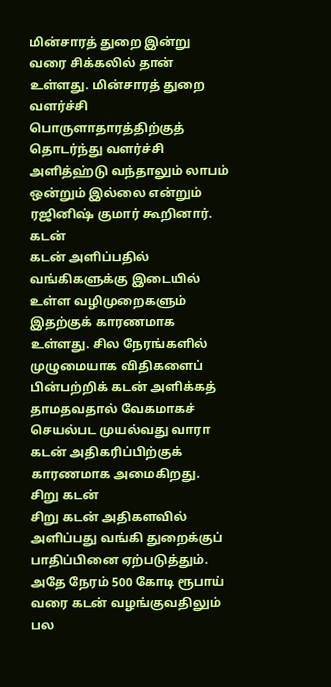மின்சாரத் துறை இன்று வரை சிக்கலில் தான் உள்ளது. மின்சாரத் துறை வளர்ச்சி பொருளாதாரத்திற்குத் தொடர்ந்து வளர்ச்சி அளித்ஹ்டு வந்தாலும் லாபம் ஒன்றும் இல்லை என்றும் ரஜினிஷ் குமார் கூறினார்.
கடன்
கடன் அளிப்பதில் வங்கிகளுக்கு இடையில் உள்ள வழிமுறைகளும் இதற்குக் காரணமாக உள்ளது. சில நேரங்களில் முழுமையாக விதிகளைப் பின்பற்றிக் கடன் அளிக்கத் தாமதவதால் வேகமாகச் செயல்பட முயல்வது வாரா கடன் அதிகரிப்பிற்குக் காரணமாக அமைகிறது.
சிறு கடன்
சிறு கடன் அதிகளவில் அளிப்பது வங்கி துறைக்குப் பாதிப்பினை ஏற்படுத்தும். அதே நேரம் 500 கோடி ரூபாய் வரை கடன் வழங்குவதிலும் பல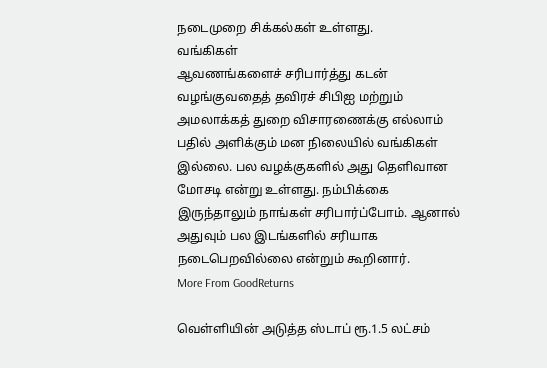நடைமுறை சிக்கல்கள் உள்ளது.
வங்கிகள்
ஆவணங்களைச் சரிபார்த்து கடன் வழங்குவதைத் தவிரச் சிபிஐ மற்றும் அமலாக்கத் துறை விசாரணைக்கு எல்லாம் பதில் அளிக்கும் மன நிலையில் வங்கிகள் இல்லை. பல வழக்குகளில் அது தெளிவான மோசடி என்று உள்ளது. நம்பிக்கை இருந்தாலும் நாங்கள் சரிபார்ப்போம். ஆனால் அதுவும் பல இடங்களில் சரியாக நடைபெறவில்லை என்றும் கூறினார்.
More From GoodReturns

வெள்ளியின் அடுத்த ஸ்டாப் ரூ.1.5 லட்சம்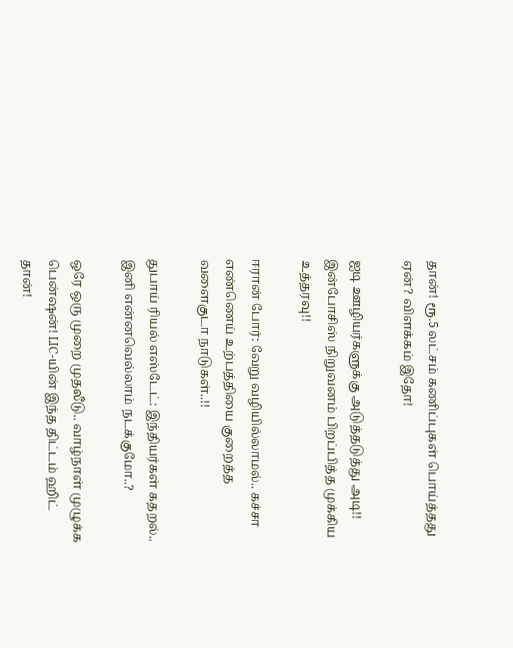தான்! ரூ.5 லட்சம் கணிப்புகள் பொய்த்தது ஏன்? விளக்கம் இதோ!

ஐடி ஊழியர்களுக்கு அடுத்தடுத்து அடி!! இன்போசிஸ் நிறுவனம் பிறப்பித்த முக்கிய உத்தரவு!!

ஈரான் போர்: வேறு வழியில்லாமல்.. கச்சா எண்ணெய் உற்பத்தியை குறைத்த வளைகுடா நாடுகள்..!!

துபாய் ரியல் எஸ்டேட்: இந்தியர்கள் கதறல்.. இனி என்னவெல்லாம் நடக்குமோ..?

ஒரே ஒரு முறை முதலீடு.. வாழ்நாள் முழுக்க பென்ஷன்! LIC-யின் இந்த திட்டம் ஹிட் தான்!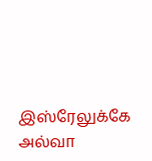இஸ்ரேலுக்கே அல்வா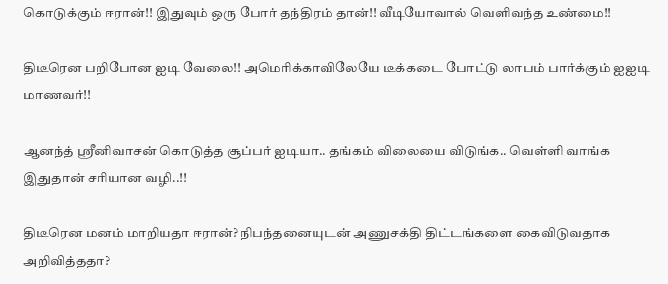கொடுக்கும் ஈரான்!! இதுவும் ஒரு போர் தந்திரம் தான்!! வீடியோவால் வெளிவந்த உண்மை!!

திடீரென பறிபோன ஐடி வேலை!! அமெரிக்காவிலேயே டீக்கடை போட்டு லாபம் பார்க்கும் ஐஐடி மாணவர்!!

ஆனந்த் ஸ்ரீனிவாசன் கொடுத்த சூப்பர் ஐடியா.. தங்கம் விலையை விடுங்க.. வெள்ளி வாங்க இதுதான் சரியான வழி..!!

திடீரென மனம் மாறியதா ஈரான்? நிபந்தனையுடன் அணுசக்தி திட்டங்களை கைவிடுவதாக அறிவித்ததா?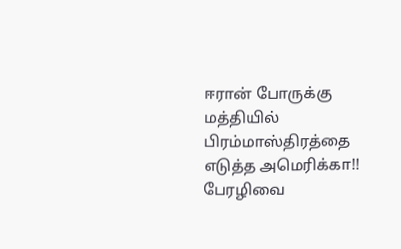ஈரான் போருக்கு மத்தியில் பிரம்மாஸ்திரத்தை எடுத்த அமெரிக்கா!! பேரழிவை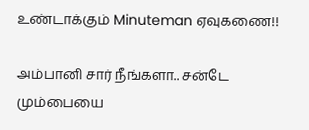உண்டாக்கும் Minuteman ஏவுகணை!!

அம்பானி சார் நீங்களா.. சன்டே மும்பையை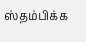ஸ்தம்பிக்க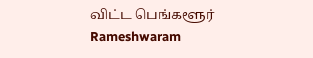விட்ட பெங்களூர் Rameshwaram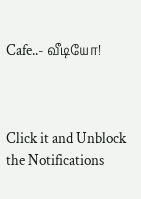Cafe..- வீடியோ!



Click it and Unblock the Notifications